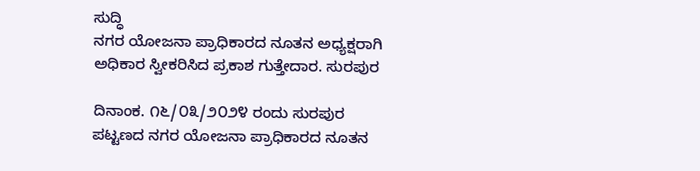ಸುದ್ಧಿ
ನಗರ ಯೋಜನಾ ಪ್ರಾಧಿಕಾರದ ನೂತನ ಅಧ್ಯಕ್ಷರಾಗಿ ಅಧಿಕಾರ ಸ್ವೀಕರಿಸಿದ ಪ್ರಕಾಶ ಗುತ್ತೇದಾರ. ಸುರಪುರ

ದಿನಾಂಕ. ೧೬/೦೩/೨೦೨೪ ರಂದು ಸುರಪುರ ಪಟ್ಟಣದ ನಗರ ಯೋಜನಾ ಪ್ರಾಧಿಕಾರದ ನೂತನ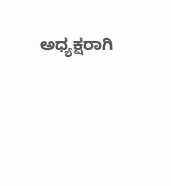ಅಧ್ಯಕ್ಷರಾಗಿ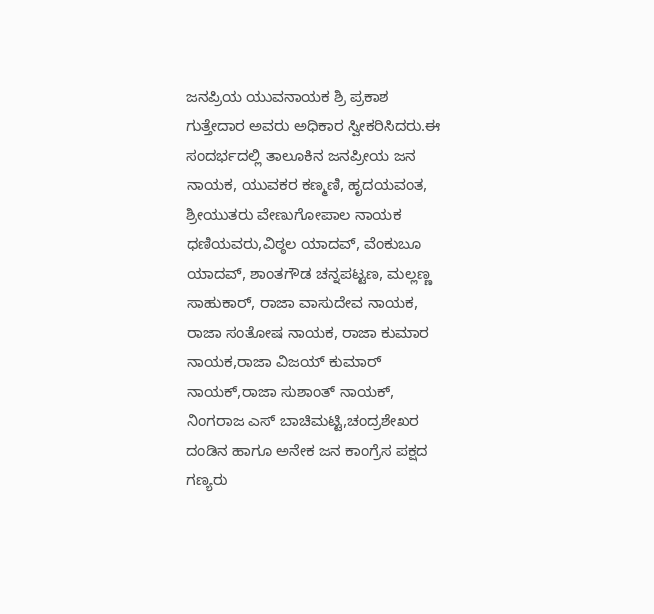ಜನಪ್ರಿಯ ಯುವನಾಯಕ ಶ್ರಿ ಪ್ರಕಾಶ ಗುತ್ತೇದಾರ ಅವರು ಅಧಿಕಾರ ಸ್ವೀಕರಿಸಿದರು.ಈ ಸಂದರ್ಭದಲ್ಲಿ ತಾಲೂಕಿನ ಜನಪ್ರೀಯ ಜನ ನಾಯಕ, ಯುವಕರ ಕಣ್ಮಣಿ, ಹೃದಯವಂತ, ಶ್ರೀಯುತರು ವೇಣುಗೋಪಾಲ ನಾಯಕ ಧಣಿಯವರು,ವಿಠ್ಠಲ ಯಾದವ್, ವೆಂಕುಬೂ ಯಾದವ್, ಶಾಂತಗೌಡ ಚನ್ನಪಟ್ಟಣ, ಮಲ್ಲಣ್ಣ ಸಾಹುಕಾರ್, ರಾಜಾ ವಾಸುದೇವ ನಾಯಕ, ರಾಜಾ ಸಂತೋಷ ನಾಯಕ, ರಾಜಾ ಕುಮಾರ ನಾಯಕ,ರಾಜಾ ವಿಜಯ್ ಕುಮಾರ್ ನಾಯಕ್,ರಾಜಾ ಸುಶಾಂತ್ ನಾಯಕ್, ನಿಂಗರಾಜ ಎಸ್ ಬಾಚಿಮಟ್ಟಿ,ಚಂದ್ರಶೇಖರ ದಂಡಿನ ಹಾಗೂ ಅನೇಕ ಜನ ಕಾಂಗ್ರೆಸ ಪಕ್ಷದ ಗಣ್ಯರು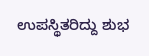ಉಪಸ್ಥಿತರಿದ್ದು ಶುಭ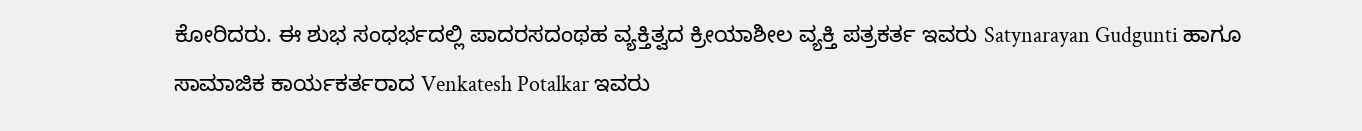ಕೋರಿದರು. ಈ ಶುಭ ಸಂಧರ್ಭದಲ್ಲಿ ಪಾದರಸದಂಥಹ ವ್ಯಕ್ತಿತ್ವದ ಕ್ರೀಯಾಶೀಲ ವ್ಯಕ್ತಿ ಪತ್ರಕರ್ತ ಇವರು Satynarayan Gudgunti ಹಾಗೂ ಸಾಮಾಜಿಕ ಕಾರ್ಯಕರ್ತರಾದ Venkatesh Potalkar ಇವರು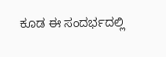ಕೂಡ ಈ ಸಂದರ್ಭದಲ್ಲಿ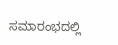ಸಮಾರಂಭದಲ್ಲಿ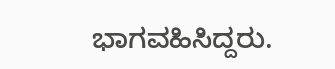ಭಾಗವಹಿಸಿದ್ದರು.